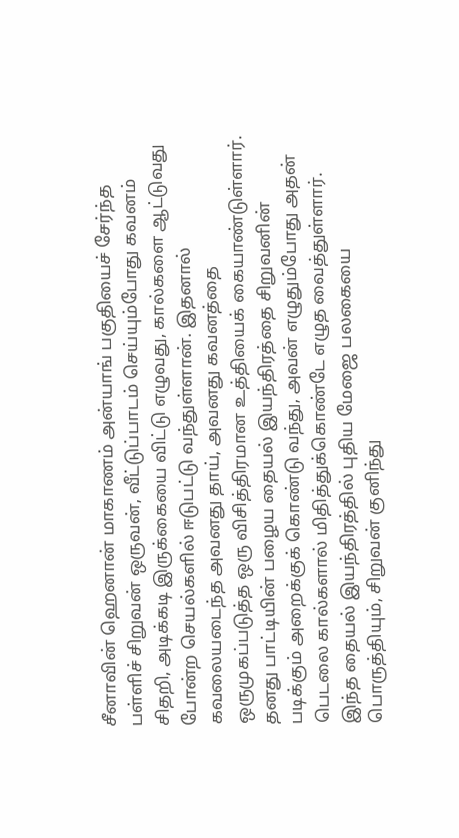சீனாவின் ஹெனான் மாகாணம் அன்யாங் பகுதியைச் சேர்ந்த பள்ளிச் சிறுவன் ஒருவன், வீட்டுப்பாடம் செய்யும்போது கவனம் சிதறி, அடிக்கடி இருக்கையை விட்டு எழுவது, கால்களை ஆட்டுவது போன்ற செயல்களில் ஈடுபட்டு வந்துள்ளான். இதனால் கவலையடைந்த அவனது தாய், அவனது கவனத்தை ஒருமுகப்படுத்த ஒரு விசித்திரமான உத்தியைக் கையாண்டுள்ளார். தனது பாட்டியின் பழைய தையல் இயந்திரத்தை சிறுவனின் படிக்கும் அறைக்குக் கொண்டு வந்து, அவன் எழுதும்போது அதன் பெடலை கால்களால் மிதித்துக்கொண்டே எழுத வைத்துள்ளார். இந்த தையல் இயந்திரத்தில் புதிய மேஜை பலகையை பொருத்தியும், சிறுவன் குனிந்து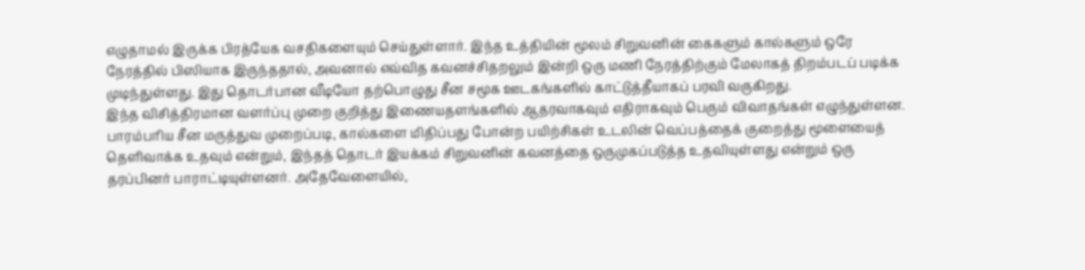எழுதாமல் இருக்க பிரத்யேக வசதிகளையும் செய்துள்ளார். இந்த உத்தியின் மூலம் சிறுவனின் கைகளும் கால்களும் ஒரே நேரத்தில் பிஸியாக இருந்ததால், அவனால் எவ்வித கவனச்சிதறலும் இன்றி ஒரு மணி நேரத்திற்கும் மேலாகத் திறம்படப் படிக்க முடிந்துள்ளது. இது தொடர்பான வீடியோ தற்பொழுது சீன சமூக ஊடகங்களில் காட்டுத்தீயாகப் பரவி வருகிறது.
இந்த விசித்திரமான வளர்ப்பு முறை குறித்து இணையதளங்களில் ஆதரவாகவும் எதிராகவும் பெரும் விவாதங்கள் எழுந்துள்ளன. பாரம்பரிய சீன மருத்துவ முறைப்படி, கால்களை மிதிப்பது போன்ற பயிற்சிகள் உடலின் வெப்பத்தைக் குறைத்து மூளையைத் தெளிவாக்க உதவும் என்றும், இந்தத் தொடர் இயக்கம் சிறுவனின் கவனத்தை ஒருமுகப்படுத்த உதவியுள்ளது என்றும் ஒரு தரப்பினர் பாராட்டியுள்ளனர். அதேவேளையில்,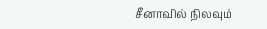சீனாவில் நிலவும்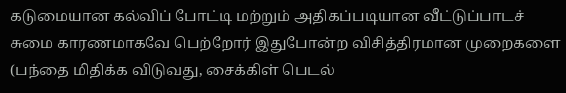கடுமையான கல்விப் போட்டி மற்றும் அதிகப்படியான வீட்டுப்பாடச் சுமை காரணமாகவே பெற்றோர் இதுபோன்ற விசித்திரமான முறைகளை (பந்தை மிதிக்க விடுவது, சைக்கிள் பெடல்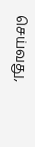செய்வது,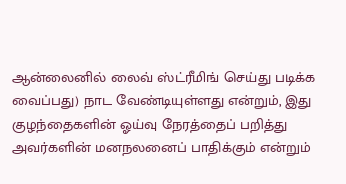ஆன்லைனில் லைவ் ஸ்ட்ரீமிங் செய்து படிக்க வைப்பது) நாட வேண்டியுள்ளது என்றும், இது குழந்தைகளின் ஓய்வு நேரத்தைப் பறித்து அவர்களின் மனநலனைப் பாதிக்கும் என்றும்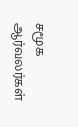சமூக ஆர்வலர்கள்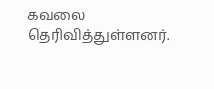கவலை தெரிவித்துள்ளனர்.